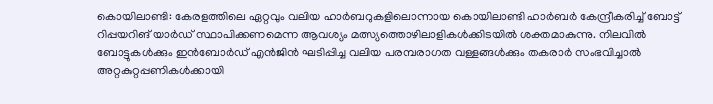കൊയിലാണ്ടി: കേരളത്തിലെ ഏറ്റവും വലിയ ഹാർബറുകളിലൊന്നായ കൊയിലാണ്ടി ഹാർബർ കേന്ദ്രീകരിച്ച് ബോട്ട് റിപ്പയറിങ് യാർഡ് സ്ഥാപിക്കണമെന്ന ആവശ്യം മത്സ്യത്തൊഴിലാളികൾക്കിടയിൽ ശക്തമാകുന്നു. നിലവിൽ ബോട്ടുകൾക്കും ഇൻബോർഡ് എൻജിൻ ഘടിപ്പിച്ച വലിയ പരമ്പരാഗത വള്ളങ്ങൾക്കും തകരാർ സംഭവിച്ചാൽ അറ്റകുറ്റപ്പണികൾക്കായി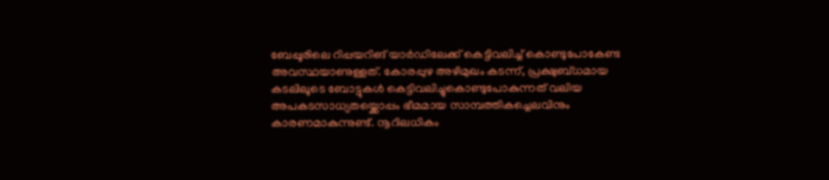ബേപ്പൂരിലെ റിപ്പയറിങ് യാർഡിലേക്ക് കെട്ടിവലിച്ച് കൊണ്ടുപോകേണ്ട അവസ്ഥയാണുള്ളത്. കോരപ്പുഴ അഴിമുഖം കടന്ന്, പ്രക്ഷുബ്ധമായ കടലിലൂടെ ബോട്ടുകൾ കെട്ടിവലിച്ചുകൊണ്ടുപോകുന്നത് വലിയ അപകടസാധ്യതയ്ക്കൊപ്പം ഭീമമായ സാമ്പത്തികച്ചെലവിനും കാരണമാകുന്നുണ്ട്. നൂറിലധികം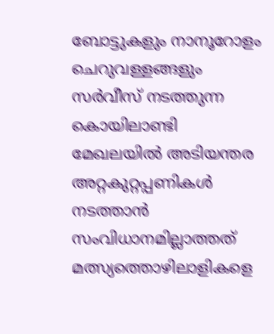ബോട്ടുകളും നാനൂറോളം ചെറുവള്ളങ്ങളും സർവീസ് നടത്തുന്ന കൊയിലാണ്ടി മേഖലയിൽ അടിയന്തര അറ്റകുറ്റപ്പണികൾ നടത്താൻ സംവിധാനമില്ലാത്തത് മത്സ്യത്തൊഴിലാളികളെ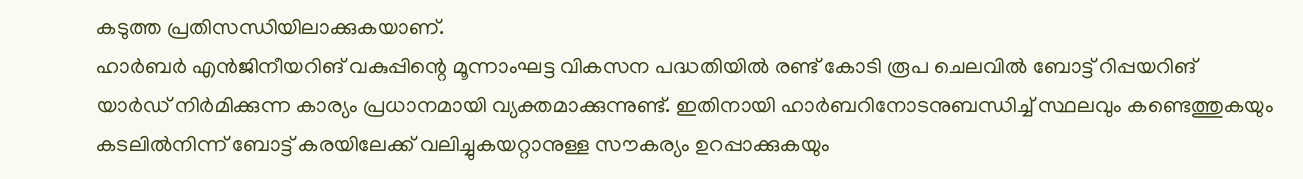കടുത്ത പ്രതിസന്ധിയിലാക്കുകയാണ്.
ഹാർബർ എൻജിനീയറിങ് വകുപ്പിന്റെ മൂന്നാംഘട്ട വികസന പദ്ധതിയിൽ രണ്ട് കോടി രൂപ ചെലവിൽ ബോട്ട് റിപ്പയറിങ് യാർഡ് നിർമിക്കുന്ന കാര്യം പ്രധാനമായി വ്യക്തമാക്കുന്നുണ്ട്. ഇതിനായി ഹാർബറിനോടനുബന്ധിച്ച് സ്ഥലവും കണ്ടെത്തുകയും കടലിൽനിന്ന് ബോട്ട് കരയിലേക്ക് വലിച്ചുകയറ്റാനുള്ള സൗകര്യം ഉറപ്പാക്കുകയും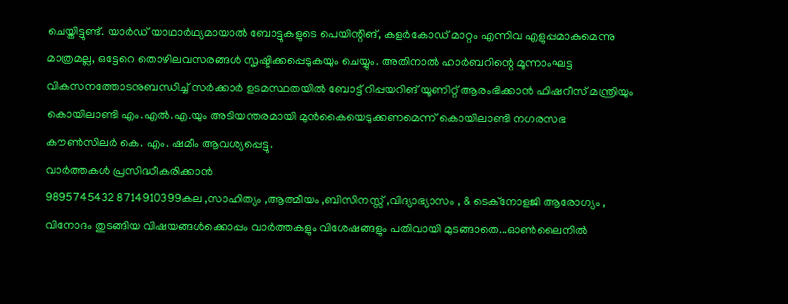ചെയ്തിട്ടുണ്ട്. യാർഡ് യാഥാർഥ്യമായാൽ ബോട്ടുകളുടെ പെയിന്റിങ്, കളർകോഡ് മാറ്റം എന്നിവ എളുപ്പമാകുമെന്നു മാത്രമല്ല, ഒട്ടേറെ തൊഴിലവസരങ്ങൾ സൃഷ്ടിക്കപ്പെടുകയും ചെയ്യും. അതിനാൽ ഹാർബറിന്റെ മൂന്നാംഘട്ട വികസനത്തോടനുബന്ധിച്ച് സർക്കാർ ഉടമസ്ഥതയിൽ ബോട്ട് റിപ്പയറിങ് യൂണിറ്റ് ആരംഭിക്കാൻ ഫിഷറീസ് മന്ത്രിയും കൊയിലാണ്ടി എം.എൽ.എ.യും അടിയന്തരമായി മുൻകൈയെടുക്കണമെന്ന് കൊയിലാണ്ടി നഗരസഭ കൗൺസിലർ കെ. എം. ഷമീം ആവശ്യപ്പെട്ടു.
വാർത്തകൾ പ്രസിദ്ധീകരിക്കാൻ
9895745432 8714910399കല ,സാഹിത്യം ,ആത്മീയം ,ബിസിനസ്സ് ,വിദ്യാഭ്യാസം , & ടെക്നോളജി ആരോഗ്യം , വിനോദം തുടങ്ങിയ വിഷയങ്ങൾക്കൊപ്പം വാർത്തകളും വിശേഷങ്ങളും പതിവായി മുടങ്ങാതെ...ഓൺലൈനിൽ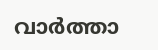വാർത്താ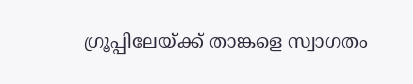ഗ്രൂപ്പിലേയ്ക്ക് താങ്കളെ സ്വാഗതം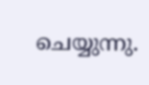ചെയ്യുന്നു.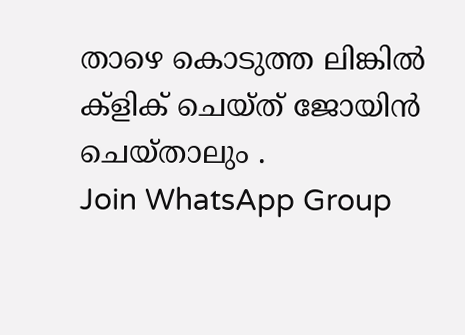താഴെ കൊടുത്ത ലിങ്കിൽ ക്ളിക് ചെയ്ത് ജോയിൻ ചെയ്താലും .
Join WhatsApp Group